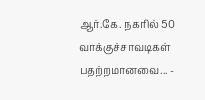ஆர்.கே. நகரில் 50 வாக்குச்சாவடிகள் பதற்றமானவை... -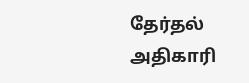தேர்தல் அதிகாரி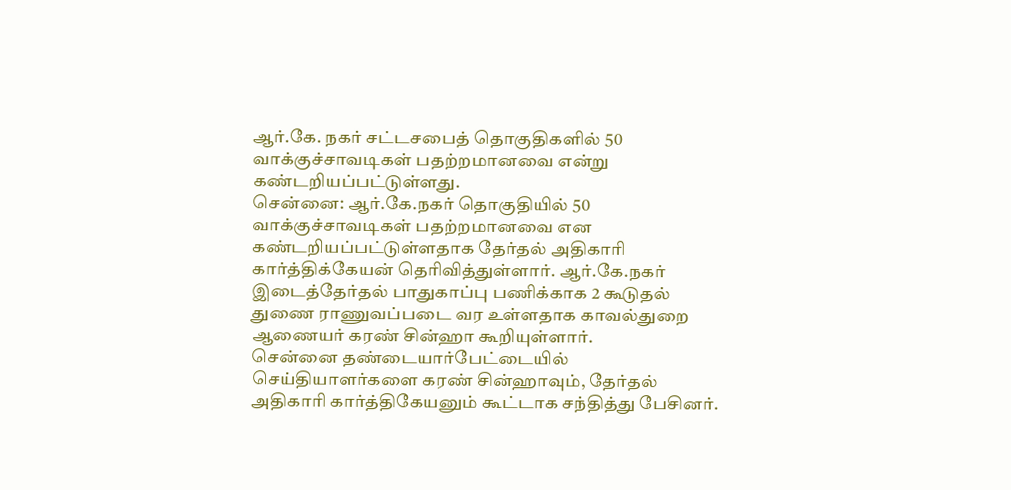ஆர்.கே. நகர் சட்டசபைத் தொகுதிகளில் 50 வாக்குச்சாவடிகள் பதற்றமானவை என்று கண்டறியப்பட்டுள்ளது.
சென்னை: ஆர்.கே.நகர் தொகுதியில் 50 வாக்குச்சாவடிகள் பதற்றமானவை என கண்டறியப்பட்டுள்ளதாக தேர்தல் அதிகாரி கார்த்திக்கேயன் தெரிவித்துள்ளார். ஆர்.கே.நகர் இடைத்தேர்தல் பாதுகாப்பு பணிக்காக 2 கூடுதல் துணை ராணுவப்படை வர உள்ளதாக காவல்துறை ஆணையர் கரண் சின்ஹா கூறியுள்ளார்.
சென்னை தண்டையார்பேட்டையில் செய்தியாளர்களை கரண் சின்ஹாவும், தேர்தல் அதிகாரி கார்த்திகேயனும் கூட்டாக சந்தித்து பேசினர்.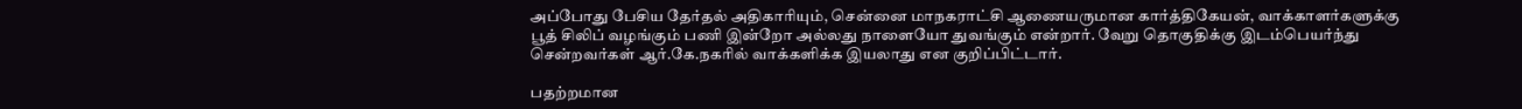அப்போது பேசிய தேர்தல் அதிகாரியும், சென்னை மாநகராட்சி ஆணையருமான கார்த்திகேயன், வாக்காளர்களுக்கு பூத் சிலிப் வழங்கும் பணி இன்றோ அல்லது நாளையோ துவங்கும் என்றார். வேறு தொகுதிக்கு இடம்பெயர்ந்து சென்றவர்கள் ஆர்.கே.நகரில் வாக்களிக்க இயலாது என குறிப்பிட்டார்.

பதற்றமான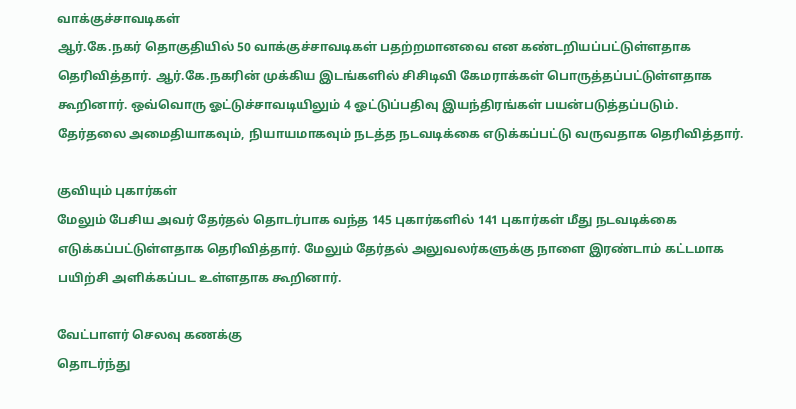வாக்குச்சாவடிகள்
ஆர்.கே.நகர் தொகுதியில் 50 வாக்குச்சாவடிகள் பதற்றமானவை என கண்டறியப்பட்டுள்ளதாக தெரிவித்தார். ஆர்.கே.நகரின் முக்கிய இடங்களில் சிசிடிவி கேமராக்கள் பொருத்தப்பட்டுள்ளதாக கூறினார். ஒவ்வொரு ஓட்டுச்சாவடியிலும் 4 ஓட்டுப்பதிவு இயந்திரங்கள் பயன்படுத்தப்படும். தேர்தலை அமைதியாகவும், நியாயமாகவும் நடத்த நடவடிக்கை எடுக்கப்பட்டு வருவதாக தெரிவித்தார்.

குவியும் புகார்கள்
மேலும் பேசிய அவர் தேர்தல் தொடர்பாக வந்த 145 புகார்களில் 141 புகார்கள் மீது நடவடிக்கை எடுக்கப்பட்டுள்ளதாக தெரிவித்தார். மேலும் தேர்தல் அலுவலர்களுக்கு நாளை இரண்டாம் கட்டமாக பயிற்சி அளிக்கப்பட உள்ளதாக கூறினார்.

வேட்பாளர் செலவு கணக்கு
தொடர்ந்து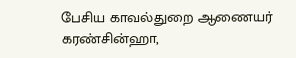பேசிய காவல்துறை ஆணையர் கரண்சின்ஹா,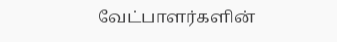வேட்பாளர்களின்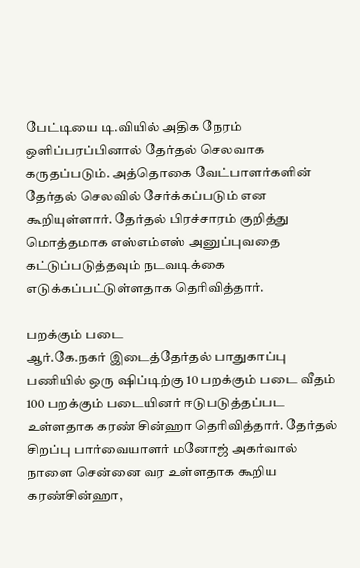பேட்டியை டி.வியில் அதிக நேரம் ஒளிப்பரப்பினால் தேர்தல் செலவாக கருதப்படும். அத்தொகை வேட்பாளர்களின் தேர்தல் செலவில் சேர்க்கப்படும் என கூறியுள்ளார். தேர்தல் பிரச்சாரம் குறித்து மொத்தமாக எஸ்எம்எஸ் அனுப்புவதை கட்டுப்படுத்தவும் நடவடிக்கை எடுக்கப்பட்டுள்ளதாக தெரிவித்தார்.

பறக்கும் படை
ஆர்.கே.நகர் இடைத்தேர்தல் பாதுகாப்பு பணியில் ஒரு ஷிப்டிற்கு 10 பறக்கும் படை வீதம் 100 பறக்கும் படையினர் ஈடுபடுத்தப்பட உள்ளதாக கரண் சின்ஹா தெரிவித்தார். தேர்தல் சிறப்பு பார்வையாளர் மனோஜ் அகர்வால் நாளை சென்னை வர உள்ளதாக கூறிய கரண்சின்ஹா,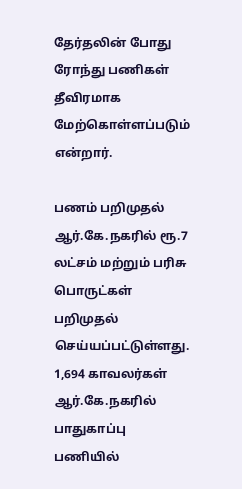தேர்தலின் போது ரோந்து பணிகள் தீவிரமாக மேற்கொள்ளப்படும் என்றார்.

பணம் பறிமுதல்
ஆர்.கே.நகரில் ரூ.7 லட்சம் மற்றும் பரிசு பொருட்கள் பறிமுதல் செய்யப்பட்டுள்ளது. 1,694 காவலர்கள் ஆர்.கே.நகரில் பாதுகாப்பு பணியில்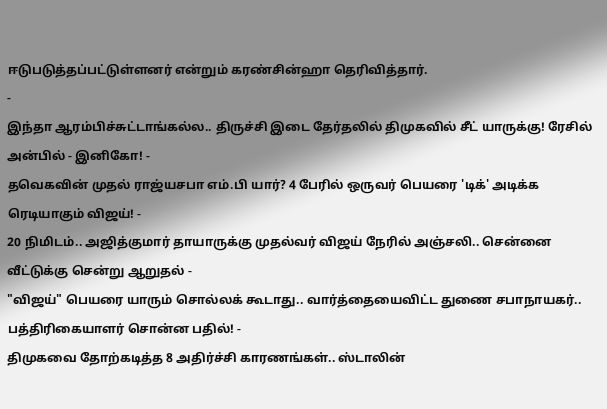ஈடுபடுத்தப்பட்டுள்ளனர் என்றும் கரண்சின்ஹா தெரிவித்தார்.
-
இந்தா ஆரம்பிச்சுட்டாங்கல்ல.. திருச்சி இடை தேர்தலில் திமுகவில் சீட் யாருக்கு! ரேசில் அன்பில் - இனிகோ! -
தவெகவின் முதல் ராஜ்யசபா எம்.பி யார்? 4 பேரில் ஒருவர் பெயரை 'டிக்' அடிக்க ரெடியாகும் விஜய்! -
20 நிமிடம்.. அஜித்குமார் தாயாருக்கு முதல்வர் விஜய் நேரில் அஞ்சலி.. சென்னை வீட்டுக்கு சென்று ஆறுதல் -
"விஜய்" பெயரை யாரும் சொல்லக் கூடாது.. வார்த்தையைவிட்ட துணை சபாநாயகர்.. பத்திரிகையாளர் சொன்ன பதில்! -
திமுகவை தோற்கடித்த 8 அதிர்ச்சி காரணங்கள்.. ஸ்டாலின்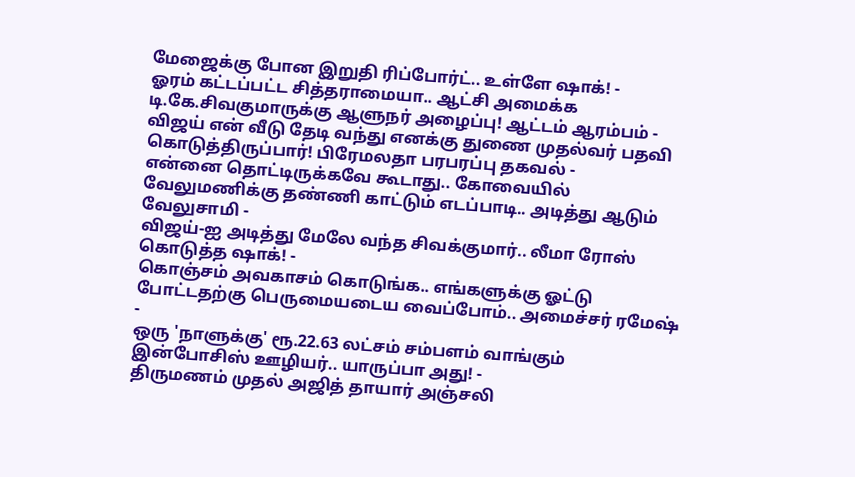மேஜைக்கு போன இறுதி ரிப்போர்ட்.. உள்ளே ஷாக்! -
ஓரம் கட்டப்பட்ட சித்தராமையா.. ஆட்சி அமைக்க டி.கே.சிவகுமாருக்கு ஆளுநர் அழைப்பு! ஆட்டம் ஆரம்பம் -
விஜய் என் வீடு தேடி வந்து எனக்கு துணை முதல்வர் பதவி கொடுத்திருப்பார்! பிரேமலதா பரபரப்பு தகவல் -
என்னை தொட்டிருக்கவே கூடாது.. கோவையில் வேலுமணிக்கு தண்ணி காட்டும் எடப்பாடி.. அடித்து ஆடும் வேலுசாமி -
விஜய்-ஐ அடித்து மேலே வந்த சிவக்குமார்.. லீமா ரோஸ் கொடுத்த ஷாக்! -
கொஞ்சம் அவகாசம் கொடுங்க.. எங்களுக்கு ஓட்டு போட்டதற்கு பெருமையடைய வைப்போம்.. அமைச்சர் ரமேஷ் -
ஒரு 'நாளுக்கு' ரூ.22.63 லட்சம் சம்பளம் வாங்கும் இன்போசிஸ் ஊழியர்.. யாருப்பா அது! -
திருமணம் முதல் அஜித் தாயார் அஞ்சலி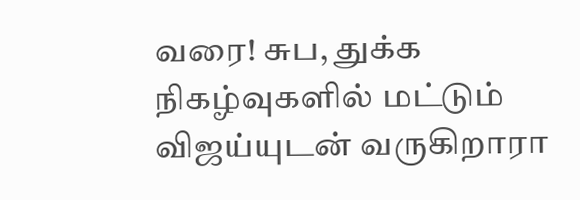வரை! சுப, துக்க நிகழ்வுகளில் மட்டும் விஜய்யுடன் வருகிறாரா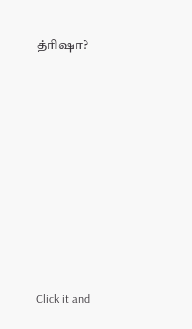த்ரிஷா?












Click it and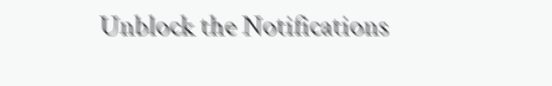Unblock the Notifications